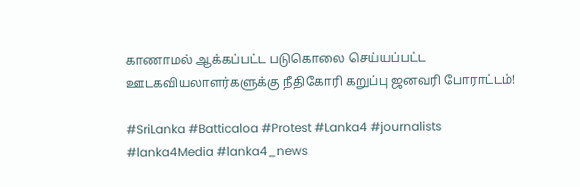காணாமல் ஆக்கப்பட்ட படுகொலை செய்யப்பட்ட ஊடகவியலாளர்களுக்கு நீதிகோரி கறுப்பு ஜனவரி போராட்டம்!

#SriLanka #Batticaloa #Protest #Lanka4 #journalists #lanka4Media #lanka4_news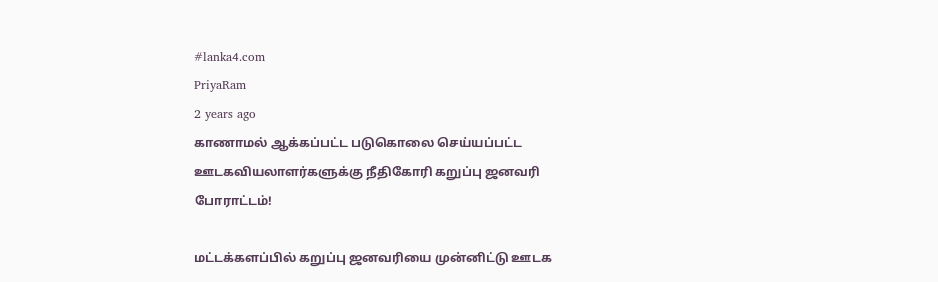#lanka4.com
PriyaRam
2 years ago
காணாமல் ஆக்கப்பட்ட படுகொலை செய்யப்பட்ட ஊடகவியலாளர்களுக்கு நீதிகோரி கறுப்பு ஜனவரி போராட்டம்!

மட்டக்களப்பில் கறுப்பு ஜனவரியை முன்னிட்டு ஊடக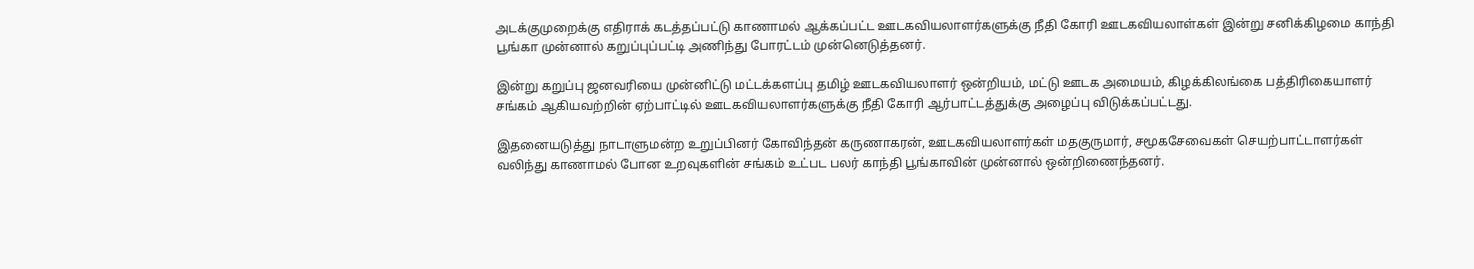அடக்குமுறைக்கு எதிராக் கடத்தப்பட்டு காணாமல் ஆக்கப்பட்ட ஊடகவியலாளர்களுக்கு நீதி கோரி ஊடகவியலாள்கள் இன்று சனிக்கிழமை காந்தி பூங்கா முன்னால் கறுப்புப்பட்டி அணிந்து போரட்டம் முன்னெடுத்தனர்.

இன்று கறுப்பு ஜனவரியை முன்னிட்டு மட்டக்களப்பு தமிழ் ஊடகவியலாளர் ஒன்றியம், மட்டு ஊடக அமையம், கிழக்கிலங்கை பத்திரிகையாளர் சங்கம் ஆகியவற்றின் ஏற்பாட்டில் ஊடகவியலாளர்களுக்கு நீதி கோரி ஆர்பாட்டத்துக்கு அழைப்பு விடுக்கப்பட்டது.

இதனையடுத்து நாடாளுமன்ற உறுப்பினர் கோவிந்தன் கருணாகரன், ஊடகவியலாளர்கள் மதகுருமார், சமூகசேவைகள் செயற்பாட்டாளர்கள் வலிந்து காணாமல் போன உறவுகளின் சங்கம் உட்பட பலர் காந்தி பூங்காவின் முன்னால் ஒன்றிணைந்தனர்.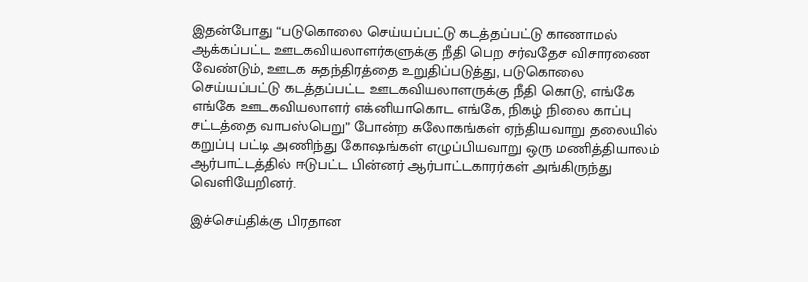இதன்போது “படுகொலை செய்யப்பட்டு கடத்தப்பட்டு காணாமல் ஆக்கப்பட்ட ஊடகவியலாளர்களுக்கு நீதி பெற சர்வதேச விசாரணை வேண்டும், ஊடக சுதந்திரத்தை உறுதிப்படுத்து, படுகொலை செய்யப்பட்டு கடத்தப்பட்ட ஊடகவியலாளருக்கு நீதி கொடு, எங்கே எங்கே ஊடகவியலாளர் எக்னியாகொட எங்கே, நிகழ் நிலை காப்பு சட்டத்தை வாபஸ்பெறு” போன்ற சுலோகங்கள் ஏந்தியவாறு தலையில் கறுப்பு பட்டி அணிந்து கோஷங்கள் எழுப்பியவாறு ஒரு மணித்தியாலம் ஆர்பாட்டத்தில் ஈடுபட்ட பின்னர் ஆர்பாட்டகாரர்கள் அங்கிருந்து வெளியேறினர்.

இச்செய்திக்கு பிரதான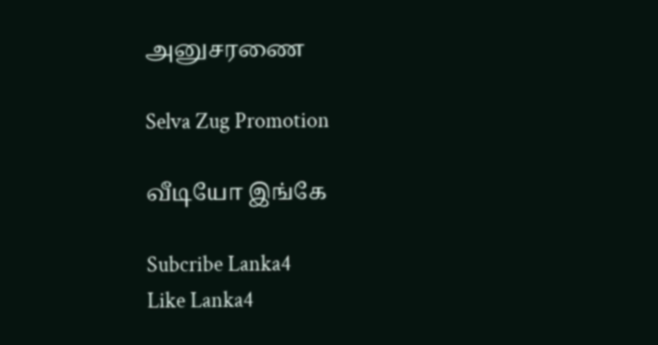அனுசரணை

Selva Zug Promotion

வீடியோ இங்கே

Subcribe Lanka4
Like Lanka4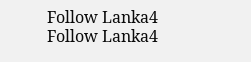Follow Lanka4
Follow Lanka4